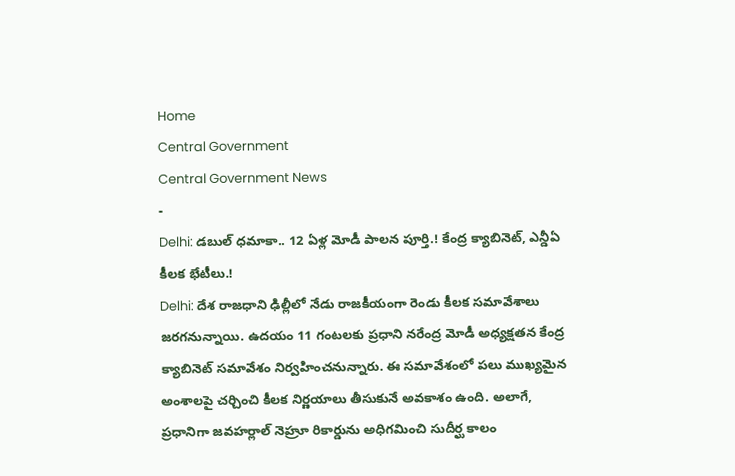Home
Central Government
Central Government News
-
Delhi: డబుల్ ధమాకా.. 12 ఏళ్ల మోడీ పాలన పూర్తి.! కేంద్ర క్యాబినెట్, ఎన్డీఏ కీలక భేటీలు.!
Delhi: దేశ రాజధాని ఢిల్లీలో నేడు రాజకీయంగా రెండు కీలక సమావేశాలు జరగనున్నాయి. ఉదయం 11 గంటలకు ప్రధాని నరేంద్ర మోడీ అధ్యక్షతన కేంద్ర క్యాబినెట్ సమావేశం నిర్వహించనున్నారు. ఈ సమావేశంలో పలు ముఖ్యమైన అంశాలపై చర్చించి కీలక నిర్ణయాలు తీసుకునే అవకాశం ఉంది. అలాగే, ప్రధానిగా జవహర్లాల్ నెహ్రూ రికార్డును అధిగమించి సుదీర్ఘ కాలం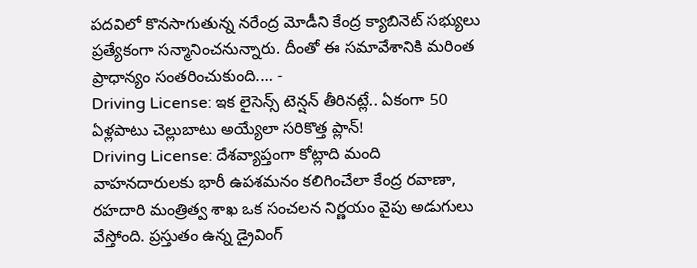పదవిలో కొనసాగుతున్న నరేంద్ర మోడీని కేంద్ర క్యాబినెట్ సభ్యులు ప్రత్యేకంగా సన్మానించనున్నారు. దీంతో ఈ సమావేశానికి మరింత ప్రాధాన్యం సంతరించుకుంది.… -
Driving License: ఇక లైసెన్స్ టెన్షన్ తీరినట్లే.. ఏకంగా 50 ఏళ్లపాటు చెల్లుబాటు అయ్యేలా సరికొత్త ప్లాన్!
Driving License: దేశవ్యాప్తంగా కోట్లాది మంది వాహనదారులకు భారీ ఉపశమనం కలిగించేలా కేంద్ర రవాణా, రహదారి మంత్రిత్వ శాఖ ఒక సంచలన నిర్ణయం వైపు అడుగులు వేస్తోంది. ప్రస్తుతం ఉన్న డ్రైవింగ్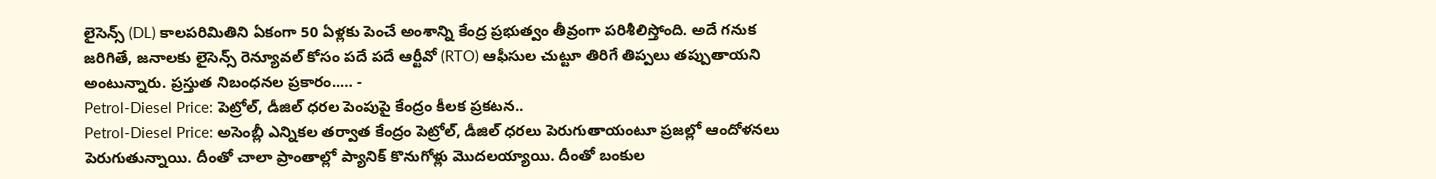లైసెన్స్ (DL) కాలపరిమితిని ఏకంగా 50 ఏళ్లకు పెంచే అంశాన్ని కేంద్ర ప్రభుత్వం తీవ్రంగా పరిశీలిస్తోంది. అదే గనుక జరిగితే, జనాలకు లైసెన్స్ రెన్యూవల్ కోసం పదే పదే ఆర్టీవో (RTO) ఆఫీసుల చుట్టూ తిరిగే తిప్పలు తప్పుతాయని అంటున్నారు. ప్రస్తుత నిబంధనల ప్రకారం..… -
Petrol-Diesel Price: పెట్రోల్, డీజిల్ ధరల పెంపుపై కేంద్రం కీలక ప్రకటన..
Petrol-Diesel Price: అసెంబ్లీ ఎన్నికల తర్వాత కేంద్రం పెట్రోల్, డీజిల్ ధరలు పెరుగుతాయంటూ ప్రజల్లో ఆందోళనలు పెరుగుతున్నాయి. దీంతో చాలా ప్రాంతాల్లో ప్యానిక్ కొనుగోళ్లు మొదలయ్యాయి. దీంతో బంకుల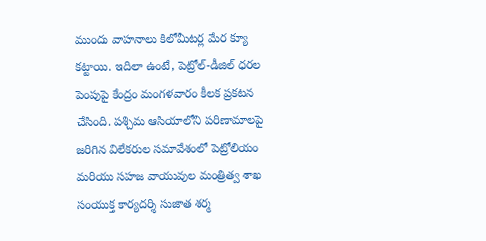ముందు వాహనాలు కిలోమీటర్ల మేర క్యూ కట్టాయి. ఇదిలా ఉంటే, పెట్రోల్-డీజిల్ ధరల పెంపుపై కేంద్రం మంగళవారం కీలక ప్రకటన చేసింది. పశ్చిమ ఆసియాలోని పరిణామాలపై జరిగిన విలేకరుల సమావేశంలో పెట్రోలియం మరియు సహజ వాయువుల మంత్రిత్వ శాఖ సంయుక్త కార్యదర్శి సుజాత శర్మ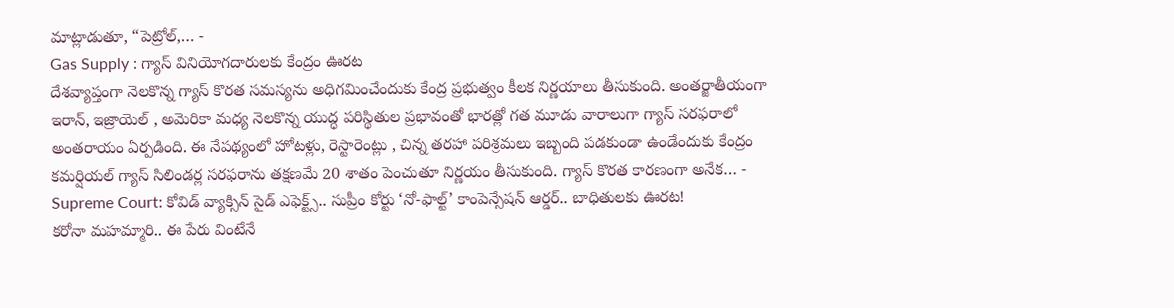మాట్లాడుతూ, “పెట్రోల్,… -
Gas Supply : గ్యాస్ వినియోగదారులకు కేంద్రం ఊరట
దేశవ్యాప్తంగా నెలకొన్న గ్యాస్ కొరత సమస్యను అధిగమించేందుకు కేంద్ర ప్రభుత్వం కీలక నిర్ణయాలు తీసుకుంది. అంతర్జాతీయంగా ఇరాన్, ఇజ్రాయెల్ , అమెరికా మధ్య నెలకొన్న యుద్ధ పరిస్థితుల ప్రభావంతో భారత్లో గత మూడు వారాలుగా గ్యాస్ సరఫరాలో అంతరాయం ఏర్పడింది. ఈ నేపథ్యంలో హోటళ్లు, రెస్టారెంట్లు , చిన్న తరహా పరిశ్రమలు ఇబ్బంది పడకుండా ఉండేందుకు కేంద్రం కమర్షియల్ గ్యాస్ సిలిండర్ల సరఫరాను తక్షణమే 20 శాతం పెంచుతూ నిర్ణయం తీసుకుంది. గ్యాస్ కొరత కారణంగా అనేక… -
Supreme Court: కోవిడ్ వ్యాక్సిన్ సైడ్ ఎఫెక్ట్స్.. సుప్రీం కోర్టు ‘నో-ఫాల్ట్’ కాంపెన్సేషన్ ఆర్డర్.. బాధితులకు ఊరట!
కరోనా మహమ్మారి.. ఈ పేరు వింటేనే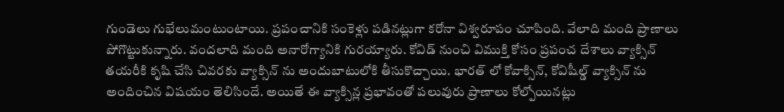గుండెలు గుభేలుమంటుంటాయి. ప్రపంచానికి సంకెళ్లు పడినట్లుగా కరోనా విశ్వరూపం చూపింది. వేలాది మంది ప్రాణాలు పోగొట్టుకున్నారు. వందలాది మంది అనారోగ్యానికి గురయ్యారు. కోవిడ్ నుంచి విముక్తి కోసం ప్రపంచ దేశాలు వ్యాక్సిన్ తయరీకి కృషి చేసి చివరకు వ్యాక్సిన్ ను అందుబాటులోకి తీసుకొచ్చాయి. భారత్ లో కోవాక్సిన్, కోవిషీల్డ్ వ్యాక్సిన్ ను అందించిన విషయం తెలిసిందే. అయితే ఈ వ్యాక్సిన్ల ప్రభావంతో పలువురు ప్రాణాలు కోల్పోయినట్లు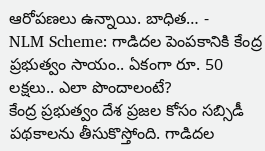ఆరోపణలు ఉన్నాయి. బాధిత… -
NLM Scheme: గాడిదల పెంపకానికి కేంద్ర ప్రభుత్వం సాయం.. ఏకంగా రూ. 50 లక్షలు.. ఎలా పొందాలంటే?
కేంద్ర ప్రభుత్వం దేశ ప్రజల కోసం సబ్సిడీ పథకాలను తీసుకొస్తోంది. గాడిదల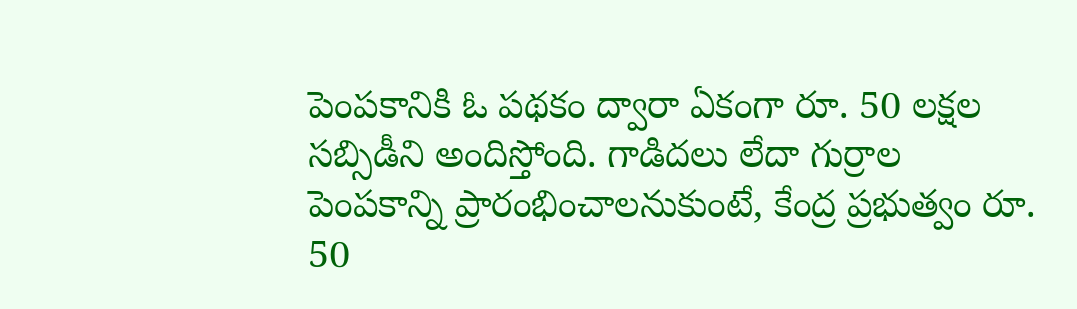పెంపకానికి ఓ పథకం ద్వారా ఏకంగా రూ. 50 లక్షల సబ్సిడీని అందిస్తోంది. గాడిదలు లేదా గుర్రాల పెంపకాన్ని ప్రారంభించాలనుకుంటే, కేంద్ర ప్రభుత్వం రూ. 50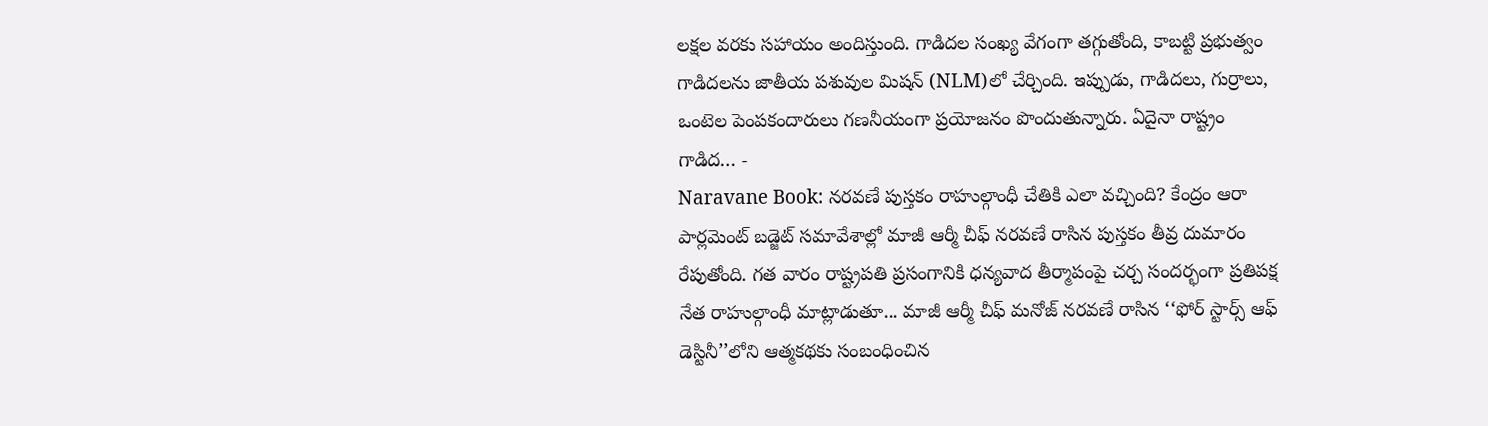లక్షల వరకు సహాయం అందిస్తుంది. గాడిదల సంఖ్య వేగంగా తగ్గుతోంది, కాబట్టి ప్రభుత్వం గాడిదలను జాతీయ పశువుల మిషన్ (NLM)లో చేర్చింది. ఇప్పుడు, గాడిదలు, గుర్రాలు, ఒంటెల పెంపకందారులు గణనీయంగా ప్రయోజనం పొందుతున్నారు. ఏదైనా రాష్ట్రం గాడిద… -
Naravane Book: నరవణే పుస్తకం రాహుల్గాంధీ చేతికి ఎలా వచ్చింది? కేంద్రం ఆరా
పార్లమెంట్ బడ్జెట్ సమావేశాల్లో మాజీ ఆర్మీ చీఫ్ నరవణే రాసిన పుస్తకం తీవ్ర దుమారం రేపుతోంది. గత వారం రాష్ట్రపతి ప్రసంగానికి ధన్యవాద తీర్మాపంపై చర్చ సందర్భంగా ప్రతిపక్ష నేత రాహుల్గాంధీ మాట్లాడుతూ... మాజీ ఆర్మీ చీఫ్ మనోజ్ నరవణే రాసిన ‘‘ఫోర్ స్టార్స్ ఆఫ్ డెస్టినీ’’లోని ఆత్మకథకు సంబంధించిన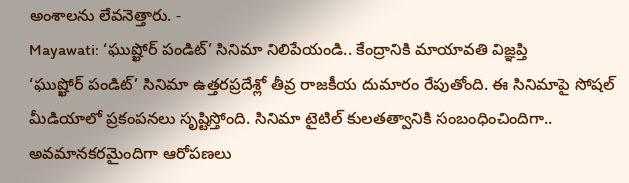అంశాలను లేవనెత్తారు. -
Mayawati: ‘ఘుష్ఖోర్ పండిట్’ సినిమా నిలిపేయండి.. కేంద్రానికి మాయావతి విజ్ఞప్తి
‘ఘుష్ఖోర్ పండిట్’ సినిమా ఉత్తరప్రదేశ్లో తీవ్ర రాజకీయ దుమారం రేపుతోంది. ఈ సినిమాపై సోషల్ మీడియాలో ప్రకంపనలు సృష్టిస్తోంది. సినిమా టైటిల్ కులతత్వానికి సంబంధించిందిగా.. అవమానకరమైందిగా ఆరోపణలు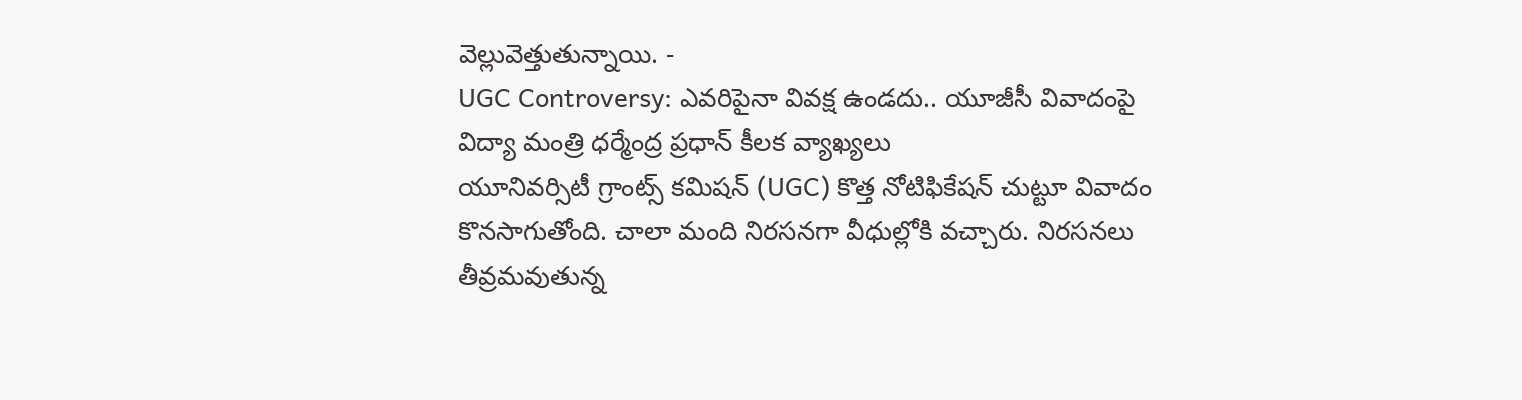వెల్లువెత్తుతున్నాయి. -
UGC Controversy: ఎవరిపైనా వివక్ష ఉండదు.. యూజీసీ వివాదంపై విద్యా మంత్రి ధర్మేంద్ర ప్రధాన్ కీలక వ్యాఖ్యలు
యూనివర్సిటీ గ్రాంట్స్ కమిషన్ (UGC) కొత్త నోటిఫికేషన్ చుట్టూ వివాదం కొనసాగుతోంది. చాలా మంది నిరసనగా వీధుల్లోకి వచ్చారు. నిరసనలు తీవ్రమవుతున్న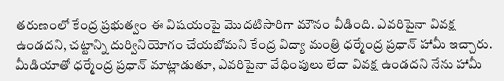తరుణంలో కేంద్ర ప్రభుత్వం ఈ విషయంపై మొదటిసారిగా మౌనం వీడింది. ఎవరిపైనా వివక్ష ఉండదని, చట్టాన్ని దుర్వినియోగం చేయబోమని కేంద్ర విద్యా మంత్రి ధర్మేంద్ర ప్రధాన్ హామీ ఇచ్చారు. మీడియాతో ధర్మేంద్ర ప్రధాన్ మాట్లాడుతూ, ఎవరిపైనా వేధింపులు లేదా వివక్ష ఉండదని నేను హామీ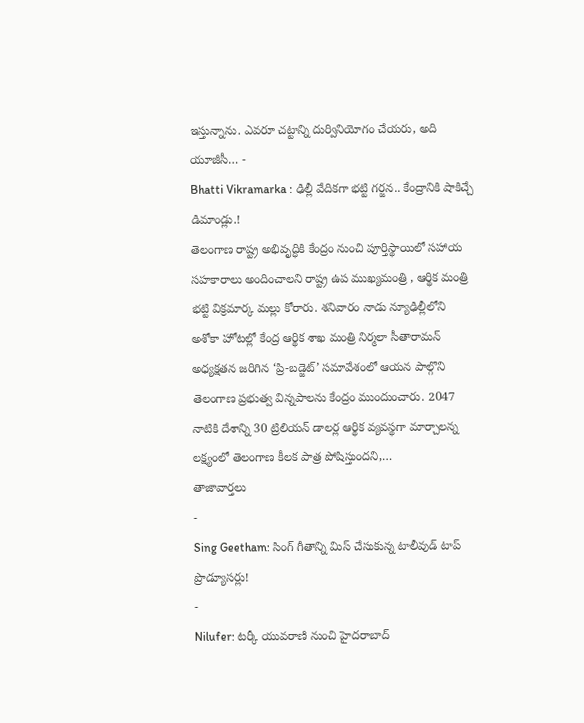ఇస్తున్నాను. ఎవరూ చట్టాన్ని దుర్వినియోగం చేయరు, అది యూజీసీ… -
Bhatti Vikramarka : ఢిల్లీ వేదికగా భట్టి గర్జన.. కేంద్రానికి షాకిచ్చే డిమాండ్లు.!
తెలంగాణ రాష్ట్ర అభివృద్ధికి కేంద్రం నుంచి పూర్తిస్థాయిలో సహాయ సహకారాలు అందించాలని రాష్ట్ర ఉప ముఖ్యమంత్రి , ఆర్థిక మంత్రి భట్టి విక్రమార్క మల్లు కోరారు. శనివారం నాడు న్యూఢిల్లీలోని అశోకా హోటల్లో కేంద్ర ఆర్థిక శాఖ మంత్రి నిర్మలా సీతారామన్ అధ్యక్షతన జరిగిన ‘ప్రి-బడ్జెట్’ సమావేశంలో ఆయన పాల్గొని తెలంగాణ ప్రభుత్వ విన్నపాలను కేంద్రం ముందుంచారు. 2047 నాటికి దేశాన్ని 30 ట్రిలియన్ డాలర్ల ఆర్థిక వ్యవస్థగా మార్చాలన్న లక్ష్యంలో తెలంగాణ కీలక పాత్ర పోషిస్తుందని,…
తాజావార్తలు
-
Sing Geetham: సింగ్ గీతాన్ని మిస్ చేసుకున్న టాలీవుడ్ టాప్ ప్రొడ్యూసర్లు!
-
Nilufer: టర్కీ యువరాణి నుంచి హైదరాబాద్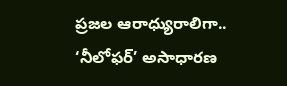ప్రజల ఆరాధ్యురాలిగా.. ‘నీలోఫర్’ అసాధారణ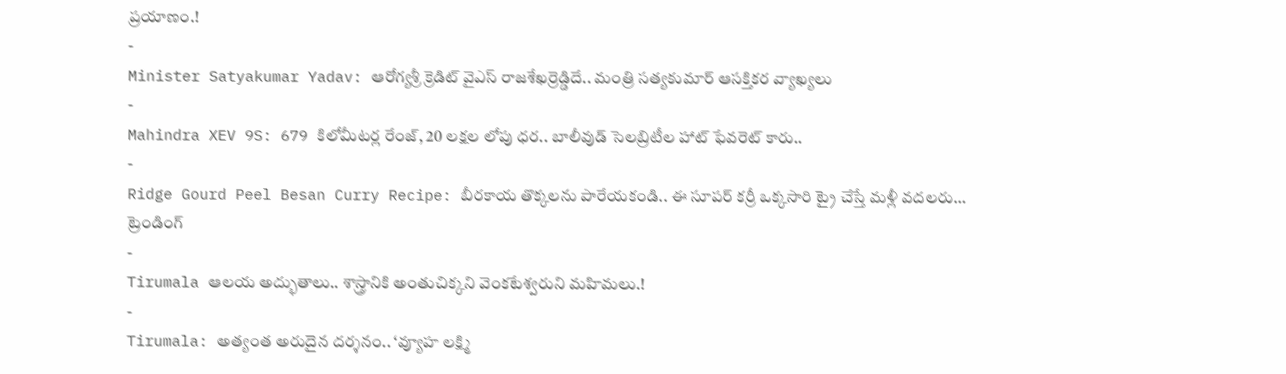ప్రయాణం.!
-
Minister Satyakumar Yadav: ఆరోగ్యశ్రీ క్రెడిట్ వైఎస్ రాజశేఖర్రెడ్డిదే.. మంత్రి సత్యకుమార్ ఆసక్తికర వ్యాఖ్యలు
-
Mahindra XEV 9S: 679 కిలోమీటర్ల రేంజ్, 20 లక్షల లోపు ధర.. బాలీవుడ్ సెలబ్రిటీల హాట్ ఫేవరెట్ కారు..
-
Ridge Gourd Peel Besan Curry Recipe: బీరకాయ తొక్కలను పారేయకండి.. ఈ సూపర్ కర్రీ ఒక్కసారి ట్రై చేస్తే మళ్లీ వదలరు…
ట్రెండింగ్
-
Tirumala ఆలయ అద్భుతాలు.. శాస్త్రానికి అంతుచిక్కని వెంకటేశ్వరుని మహిమలు.!
-
Tirumala: అత్యంత అరుదైన దర్శనం.. ‘వ్యూహ లక్ష్మి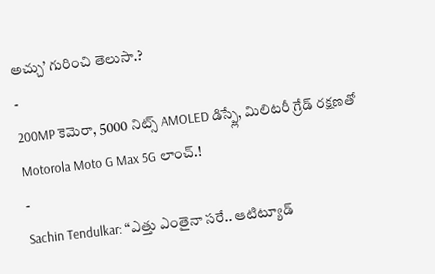అచ్చు’ గురించి తెలుసా.?
-
200MP కెమెరా, 5000 నిట్స్ AMOLED డిస్ప్లే, మిలిటరీ గ్రేడ్ రక్షణతో Motorola Moto G Max 5G లాంచ్.!
-
Sachin Tendulkar: “ఎత్తు ఎంతైనా సరే.. ఆటిట్యూడ్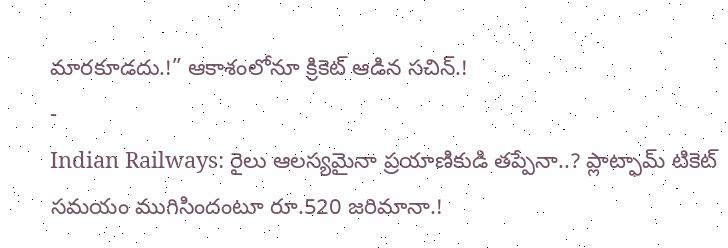మారకూడదు.!” ఆకాశంలోనూ క్రికెట్ ఆడిన సచిన్.!
-
Indian Railways: రైలు ఆలస్యమైనా ప్రయాణికుడి తప్పేనా..? ప్లాట్ఫామ్ టికెట్ సమయం ముగిసిందంటూ రూ.520 జరిమానా.!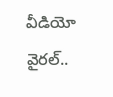వీడియో వైరల్..